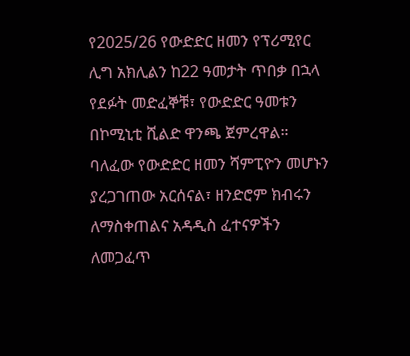የ2025/26 የውድድር ዘመን የፕሪሚየር ሊግ አክሊልን ከ22 ዓመታት ጥበቃ በኋላ የደፉት መድፈኞቹ፣ የውድድር ዓመቱን በኮሚኒቲ ሺልድ ዋንጫ ጀምረዋል።
ባለፈው የውድድር ዘመን ሻምፒዮን መሆኑን ያረጋገጠው አርሰናል፣ ዘንድሮም ክብሩን ለማስቀጠልና አዳዲስ ፈተናዎችን ለመጋፈጥ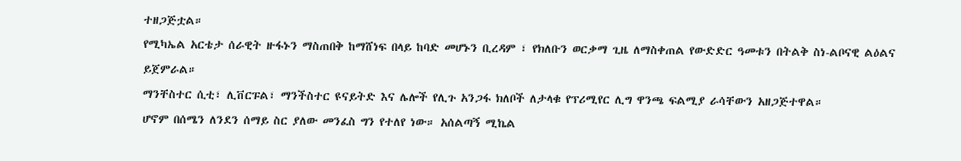ተዘጋጅቷል።
የሚካኤል አርቴታ ሰራዊት ዙፋኑን ማስጠበቅ ከማሸነፍ በላይ ከባድ መሆኑን ቢረዳም ፣ የክለቡን ወርቃማ ጊዜ ለማስቀጠል የውድድር ዓመቱን በትልቅ ስነ-ልቦናዊ ልዕልና ይጀምራል።
ማንቸስተር ሲቲ፣ ሊቨርፑል፣ ማንችስተር ዩናይትድ እና ሌሎች የሊጉ አንጋፋ ክለቦች ለታላቁ የፕሪሚየር ሊግ ዋንጫ ፍልሚያ ራሳቸውን አዘጋጅተዋል።
ሆኖም በሰሜን ለንደን ሰማይ ስር ያለው መንፈስ ግን የተለየ ነው። አሰልጣኝ ሚኬል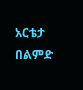አርቴታ በልምድ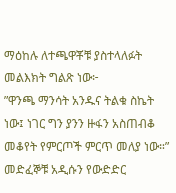ማዕከሉ ለተጫዋቾቹ ያስተላለፉት መልእክት ግልጽ ነው፦
”ዋንጫ ማንሳት አንዱና ትልቁ ስኬት ነው፤ ነገር ግን ያንን ዙፋን አስጠብቆ መቆየት የምርጦች ምርጥ መለያ ነው።”
መድፈኞቹ አዲሱን የውድድር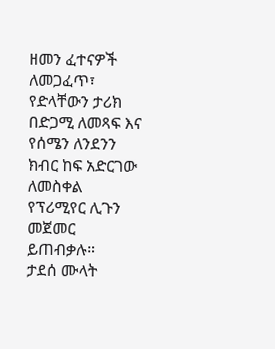ዘመን ፈተናዎች ለመጋፈጥ፣ የድላቸውን ታሪክ በድጋሚ ለመጻፍ እና የሰሜን ለንደንን ክብር ከፍ አድርገው ለመስቀል የፕሪሚየር ሊጉን መጀመር ይጠብቃሉ።
ታደሰ ሙላት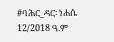#ባሕር_ዳር፡ ነሐሴ 12/2018 ዓ.ም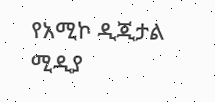የአሚኮ ዲጂታል ሚዲያ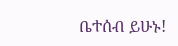ቤተሰብ ይሁኑ!